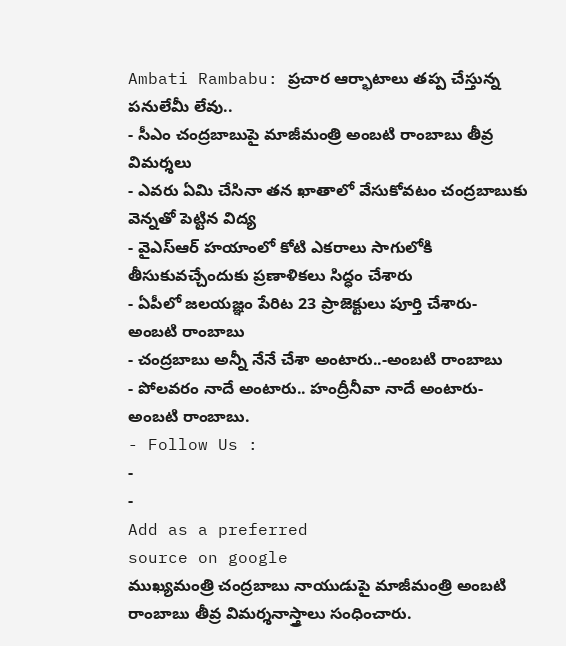Ambati Rambabu: ప్రచార ఆర్భాటాలు తప్ప చేస్తున్న పనులేమీ లేవు..
- సీఎం చంద్రబాబుపై మాజీమంత్రి అంబటి రాంబాబు తీవ్ర విమర్శలు
- ఎవరు ఏమి చేసినా తన ఖాతాలో వేసుకోవటం చంద్రబాబుకు వెన్నతో పెట్టిన విద్య
- వైఎస్ఆర్ హయాంలో కోటి ఎకరాలు సాగులోకి తీసుకువచ్చేందుకు ప్రణాళికలు సిద్ధం చేశారు
- ఏపీలో జలయజ్ఞం పేరిట 23 ప్రాజెక్టులు పూర్తి చేశారు- అంబటి రాంబాబు
- చంద్రబాబు అన్నీ నేనే చేశా అంటారు..-అంబటి రాంబాబు
- పోలవరం నాదే అంటారు.. హంద్రీనీవా నాదే అంటారు- అంబటి రాంబాబు.
- Follow Us :
-
-
Add as a preferred
source on google
ముఖ్యమంత్రి చంద్రబాబు నాయుడుపై మాజీమంత్రి అంబటి రాంబాబు తీవ్ర విమర్శనాస్త్రాలు సంధించారు.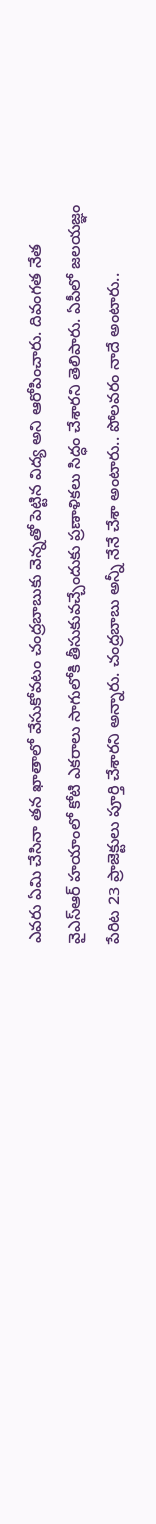ఎవరు ఏమి చేసినా తన ఖాతాలో వేసుకోవటం చంద్రబాబుకు వెన్నతో పెట్టిన విద్య అని ఆరోపించారు. దివంగత నేత వైఎస్ఆర్ హయాంలో కోటి ఎకరాలు సాగులోకి తీసుకువచ్చేందుకు ప్రణాళికలు సిద్ధం చేశారని తెలిపారు. ఏపీలో జలయజ్ఞం పేరిట 23 ప్రాజెక్టులు పూర్తి చేశారని అన్నారు. చంద్రబాబు అన్నీ నేనే చేశా అంటారు.. పోలవరం నాదే అంటారు..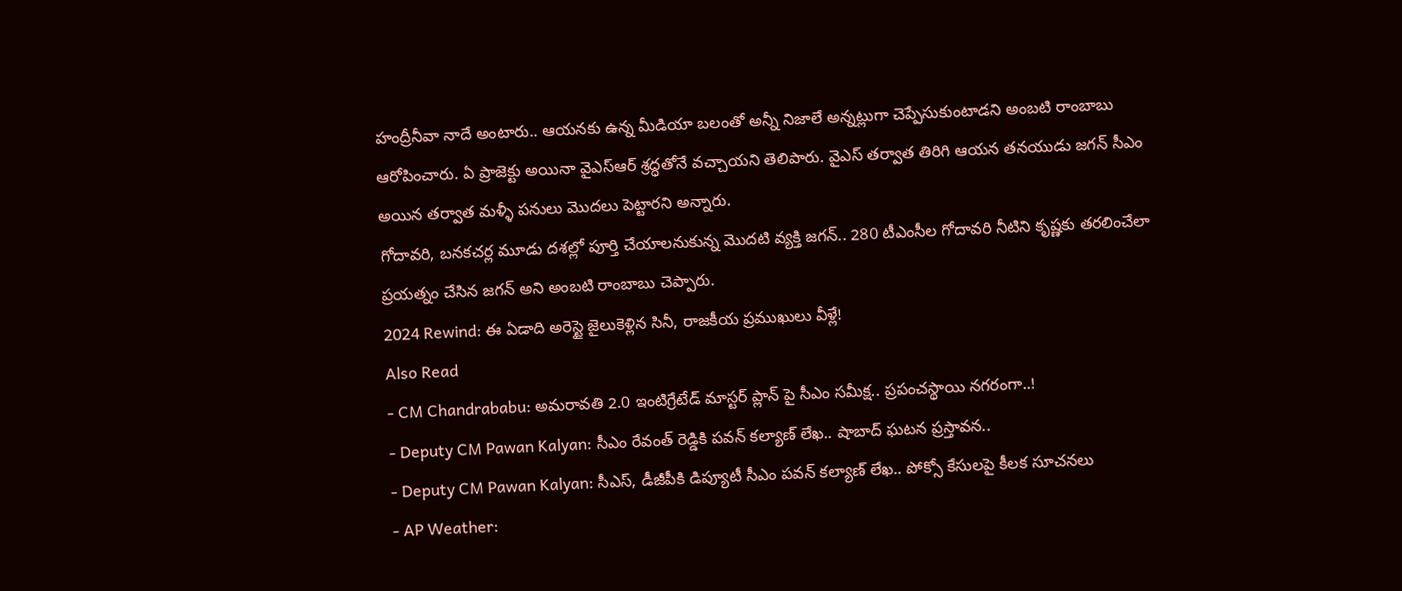హంద్రీనీవా నాదే అంటారు.. ఆయనకు ఉన్న మీడియా బలంతో అన్నీ నిజాలే అన్నట్లుగా చెప్పేసుకుంటాడని అంబటి రాంబాబు ఆరోపించారు. ఏ ప్రాజెక్టు అయినా వైఎస్ఆర్ శ్రద్ధతోనే వచ్చాయని తెలిపారు. వైఎస్ తర్వాత తిరిగి ఆయన తనయుడు జగన్ సీఎం అయిన తర్వాత మళ్ళీ పనులు మొదలు పెట్టారని అన్నారు.
గోదావరి, బనకచర్ల మూడు దశల్లో పూర్తి చేయాలనుకున్న మొదటి వ్యక్తి జగన్.. 280 టీఎంసీల గోదావరి నీటిని కృష్ణకు తరలించేలా ప్రయత్నం చేసిన జగన్ అని అంబటి రాంబాబు చెప్పారు.
2024 Rewind: ఈ ఏడాది అరెస్టై జైలుకెళ్లిన సినీ, రాజకీయ ప్రముఖులు వీళ్లే!
Also Read
- CM Chandrababu: అమరావతి 2.0 ఇంటిగ్రేటేడ్ మాస్టర్ ప్లాన్ పై సీఎం సమీక్ష.. ప్రపంచస్థాయి నగరంగా..!
- Deputy CM Pawan Kalyan: సీఎం రేవంత్ రెడ్డికి పవన్ కల్యాణ్ లేఖ.. షాబాద్ ఘటన ప్రస్తావన..
- Deputy CM Pawan Kalyan: సీఎస్, డీజీపీకి డిప్యూటీ సీఎం పవన్ కల్యాణ్ లేఖ.. పోక్సో కేసులపై కీలక సూచనలు
- AP Weather: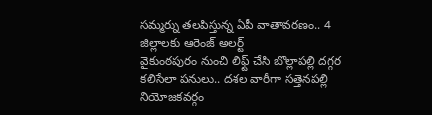సమ్మర్ను తలపిస్తున్న ఏపీ వాతావరణం.. 4 జిల్లాలకు ఆరెంజ్ అలర్ట్
వైకుంఠపురం నుంచి లిఫ్ట్ చేసి బొల్లాపల్లి దగ్గర కలిసేలా పనులు.. దశల వారీగా సత్తెనపల్లి నియోజకవర్గం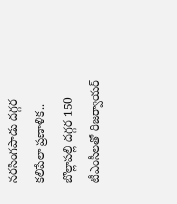నరసింగపాడు దగ్గర కలిపేలా ప్రణాళిక.. బొల్లాపల్లి దగ్గర 150 టీఎంసీలతో రిజర్వాయర్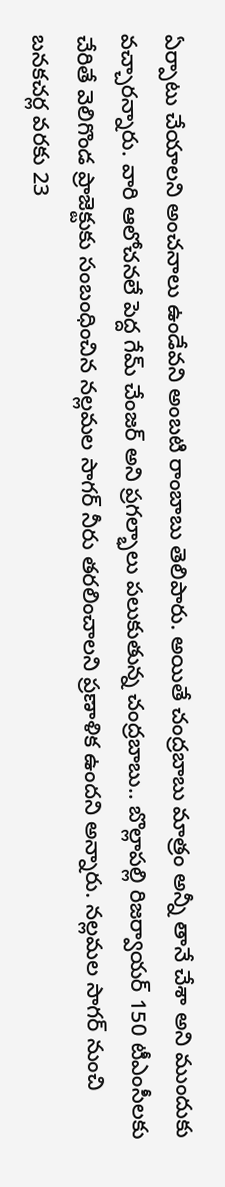ఏర్పాటు చేయాలని అంచనాలు ఉండేవని అంబటి రాంబాబు తెలిపారు. అయితే చంద్రబాబు మాత్రం అన్నీ తానే చేశా అని ముందుకు వచ్చారన్నారు. వారి ఆలోచనలే పెద్ద గేమ్ చేంజర్ అని ప్రగల్భాలు పలుకుతున్న చంద్రబాబు.. బొల్లాపల్లి రిజర్వాయర్ 150 టీఎంసీలకు చేరితే వెలిగొండ ప్రాజెక్టుకు సంబంధించిన నల్లమల సాగర్ నీరు తరలించాలని ప్రణాళిక ఉందని అన్నారు. నల్లమల సాగర్ నుంచి బనకచర్ల వరకు 23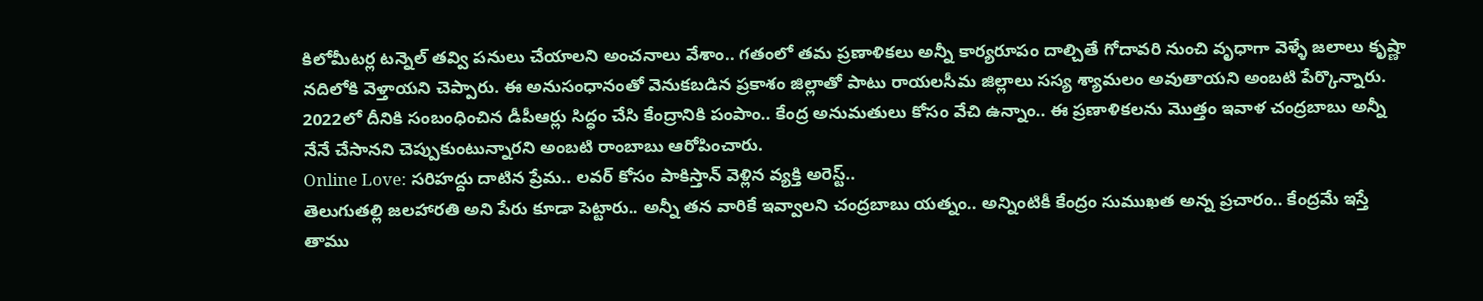కిలోమీటర్ల టన్నెల్ తవ్వి పనులు చేయాలని అంచనాలు వేశాం.. గతంలో తమ ప్రణాళికలు అన్నీ కార్యరూపం దాల్చితే గోదావరి నుంచి వృధాగా వెళ్ళే జలాలు కృష్ణా నదిలోకి వెళ్తాయని చెప్పారు. ఈ అనుసంధానంతో వెనుకబడిన ప్రకాశం జిల్లాతో పాటు రాయలసీమ జిల్లాలు సస్య శ్యామలం అవుతాయని అంబటి పేర్కొన్నారు. 2022లో దీనికి సంబంధించిన డీపీఆర్లు సిద్ధం చేసి కేంద్రానికి పంపాం.. కేంద్ర అనుమతులు కోసం వేచి ఉన్నాం.. ఈ ప్రణాళికలను మొత్తం ఇవాళ చంద్రబాబు అన్నీ నేనే చేసానని చెప్పుకుంటున్నారని అంబటి రాంబాబు ఆరోపించారు.
Online Love: సరిహద్దు దాటిన ప్రేమ.. లవర్ కోసం పాకిస్తాన్ వెళ్లిన వ్యక్తి అరెస్ట్..
తెలుగుతల్లి జలహారతి అని పేరు కూడా పెట్టారు.. అన్నీ తన వారికే ఇవ్వాలని చంద్రబాబు యత్నం.. అన్నింటికీ కేంద్రం సుముఖత అన్న ప్రచారం.. కేంద్రమే ఇస్తే తాము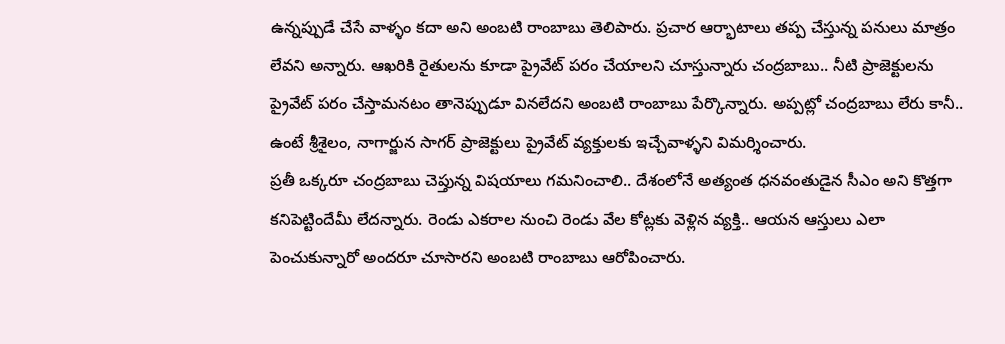ఉన్నప్పుడే చేసే వాళ్ళం కదా అని అంబటి రాంబాబు తెలిపారు. ప్రచార ఆర్భాటాలు తప్ప చేస్తున్న పనులు మాత్రం లేవని అన్నారు. ఆఖరికి రైతులను కూడా ప్రైవేట్ పరం చేయాలని చూస్తున్నారు చంద్రబాబు.. నీటి ప్రాజెక్టులను ప్రైవేట్ పరం చేస్తామనటం తానెప్పుడూ వినలేదని అంబటి రాంబాబు పేర్కొన్నారు. అప్పట్లో చంద్రబాబు లేరు కానీ.. ఉంటే శ్రీశైలం, నాగార్జున సాగర్ ప్రాజెక్టులు ప్రైవేట్ వ్యక్తులకు ఇచ్చేవాళ్ళని విమర్శించారు.
ప్రతీ ఒక్కరూ చంద్రబాబు చెప్తున్న విషయాలు గమనించాలి.. దేశంలోనే అత్యంత ధనవంతుడైన సీఎం అని కొత్తగా కనిపెట్టిందేమీ లేదన్నారు. రెండు ఎకరాల నుంచి రెండు వేల కోట్లకు వెళ్లిన వ్యక్తి.. ఆయన ఆస్తులు ఎలా పెంచుకున్నారో అందరూ చూసారని అంబటి రాంబాబు ఆరోపించారు.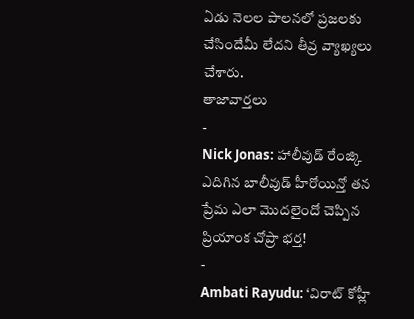ఏడు నెలల పాలనలో ప్రజలకు చేసిందేమీ లేదని తీవ్ర వ్యాఖ్యలు చేశారు.
తాజావార్తలు
-
Nick Jonas: హాలీవుడ్ రేంజ్కి ఎదిగిన బాలీవుడ్ హీరోయిన్తో తన ప్రేమ ఎలా మొదలైందో చెప్పిన ప్రియాంక చోప్రా భర్త!
-
Ambati Rayudu: ‘విరాట్ కోహ్లీ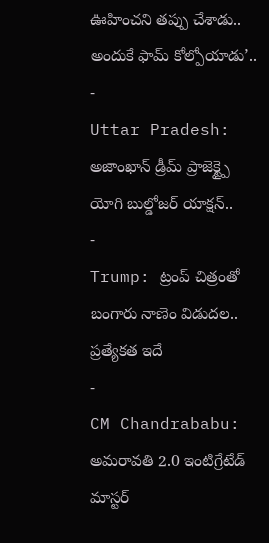ఊహించని తప్పు చేశాడు.. అందుకే ఫామ్ కోల్పోయాడు’..
-
Uttar Pradesh: అజాంఖాన్ డ్రీమ్ ప్రాజెక్ట్పై యోగి బుల్డోజర్ యాక్షన్..
-
Trump: ట్రంప్ చిత్రంతో బంగారు నాణెం విడుదల.. ప్రత్యేకత ఇదే
-
CM Chandrababu: అమరావతి 2.0 ఇంటిగ్రేటేడ్ మాస్టర్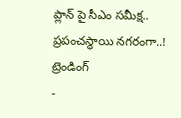ప్లాన్ పై సీఎం సమీక్ష.. ప్రపంచస్థాయి నగరంగా..!
ట్రెండింగ్
-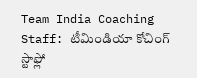Team India Coaching Staff: టీమిండియా కోచింగ్ స్టాఫ్లో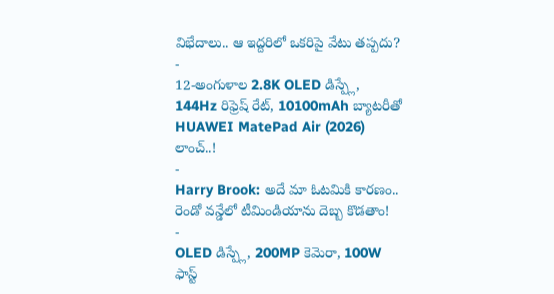విభేదాలు.. ఆ ఇద్దరిలో ఒకరిపై వేటు తప్పదు?
-
12-అంగుళాల 2.8K OLED డిస్ప్లే, 144Hz రిఫ్రెష్ రేట్, 10100mAh బ్యాటరీతో HUAWEI MatePad Air (2026) లాంచ్..!
-
Harry Brook: అదే మా ఓటమికి కారణం.. రెండో వన్డేలో టీమిండియాను దెబ్బ కొడతాం!
-
OLED డిస్ప్లే, 200MP కెమెరా, 100W ఫాస్ట్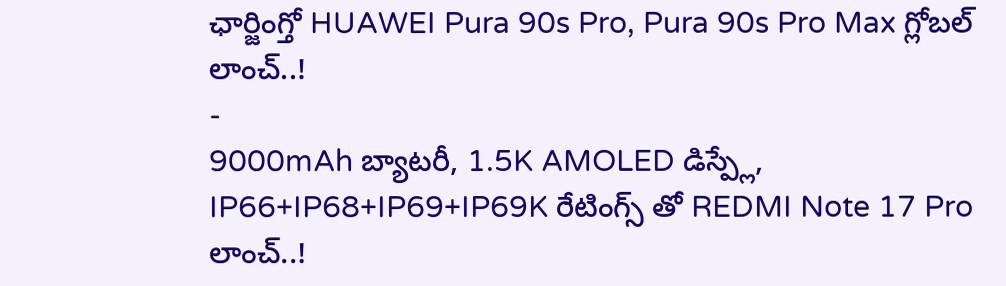ఛార్జింగ్తో HUAWEI Pura 90s Pro, Pura 90s Pro Max గ్లోబల్ లాంచ్..!
-
9000mAh బ్యాటరీ, 1.5K AMOLED డిస్ప్లే, IP66+IP68+IP69+IP69K రేటింగ్స్ తో REDMI Note 17 Pro లాంచ్..!